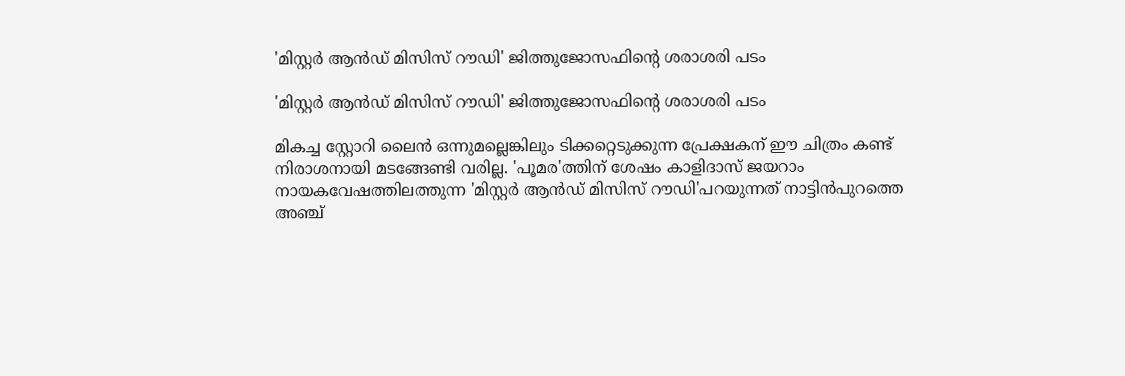'മിസ്റ്റര്‍ ആന്‍ഡ് മിസിസ് റൗഡി' ജിത്തുജോസഫിന്റെ ശരാശരി പടം

'മിസ്റ്റര്‍ ആന്‍ഡ് മിസിസ് റൗഡി' ജിത്തുജോസഫിന്റെ ശരാശരി പടം

മികച്ച സ്റ്റോറി ലൈന്‍ ഒന്നുമല്ലെങ്കിലും ടിക്കറ്റെടുക്കുന്ന പ്രേക്ഷകന് ഈ ചിത്രം കണ്ട് നിരാശനായി മടങ്ങേണ്ടി വരില്ല. 'പൂമര'ത്തിന് ശേഷം കാളിദാസ് ജയറാം നായകവേഷത്തിലത്തുന്ന 'മിസ്റ്റര്‍ ആന്‍ഡ് മിസിസ് റൗഡി'പറയുന്നത് നാട്ടിന്‍പുറത്തെ അഞ്ച്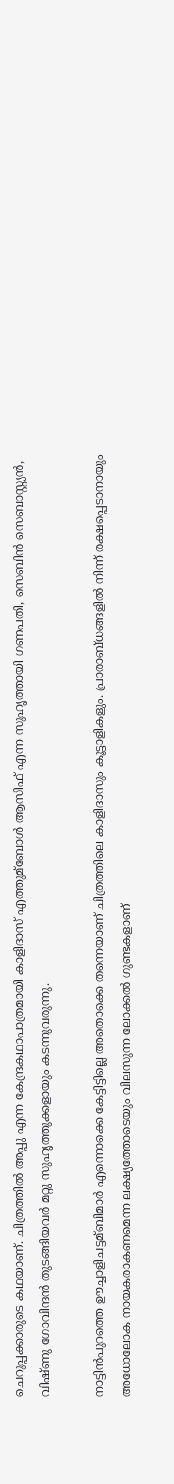ചെറുപ്പക്കാരുടെ കഥയാണ്. ചിത്രത്തില്‍ അപ്പു എന്ന കേന്ദ്രകഥാപാത്രമായി കാളിദാസ് എത്തുമ്ബോള്‍ ആസിഫ് എന്ന സുഹൃത്തായി ഗണപതി, സെബിന്‍ സെബാസ്റ്റ്യന്‍, വിഷ്ണു ഗോവിന്ദന്‍ തുടങ്ങിയവര്‍ മറ്റു സുഹൃത്തുക്കളായും കടന്നുവരുന്നു.

നാട്ടിന്‍പുറത്തെ ഊച്ചാളിചട്ടമ്ബിമാര്‍ എന്നൊക്കെ കേട്ടിട്ടില്ലെ അതൊക്കെ തന്നെയാണ് ചിത്രത്തിലെ കാളിദാസും കൂട്ടാളികളും. പ്രാരാബ്ധങ്ങളില്‍ നിന്ന് രക്ഷപ്പെടാനായും അധോലോക നായകരാകണമെന്ന ലക്ഷ്യത്തോടെയും വിലസുന്ന ലോക്കല്‍ ഗുണ്ടകളാണ്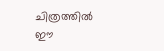ചിത്രത്തില്‍ ഈ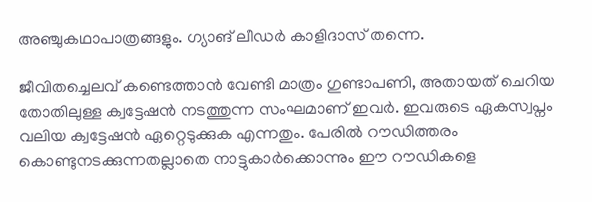അഞ്ചുകഥാപാത്രങ്ങളും. ഗ്യാങ് ലീഡര്‍ കാളിദാസ് തന്നെ.

ജീവിതച്ചെലവ് കണ്ടെത്താന്‍ വേണ്ടി മാത്രം ഗുണ്ടാപണി, അതായത് ചെറിയ തോതിലുള്ള ക്വട്ടേഷന്‍ നടത്തുന്ന സംഘമാണ് ഇവര്‍. ഇവരുടെ ഏകസ്വപ്നം വലിയ ക്വട്ടേഷന്‍ ഏറ്റെടുക്കുക എന്നതും. പേരില്‍ റൗഡിത്തരം കൊണ്ടുനടക്കുന്നതല്ലാതെ നാട്ടുകാര്‍ക്കൊന്നും ഈ റൗഡികളെ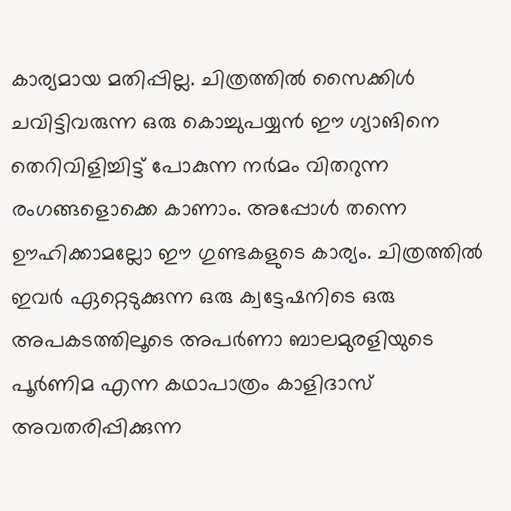കാര്യമായ മതിപ്പില്ല. ചിത്രത്തില്‍ സൈക്കിള്‍ ചവിട്ടിവരുന്ന ഒരു കൊച്ചുപയ്യന്‍ ഈ ഗ്യാങിനെ തെറിവിളിച്ചിട്ട് പോകുന്ന നര്‍മം വിതറുന്ന രംഗങ്ങളൊക്കെ കാണാം. അപ്പോള്‍ തന്നെ ഊഹിക്കാമല്ലോ ഈ ഗുണ്ടകളുടെ കാര്യം. ചിത്രത്തില്‍ ഇവര്‍ ഏറ്റെടുക്കുന്ന ഒരു ക്വട്ടേഷനിടെ ഒരു അപകടത്തിലൂടെ അപര്‍ണാ ബാലമുരളിയുടെ പൂര്‍ണിമ എന്ന കഥാപാത്രം കാളിദാസ് അവതരിപ്പിക്കുന്ന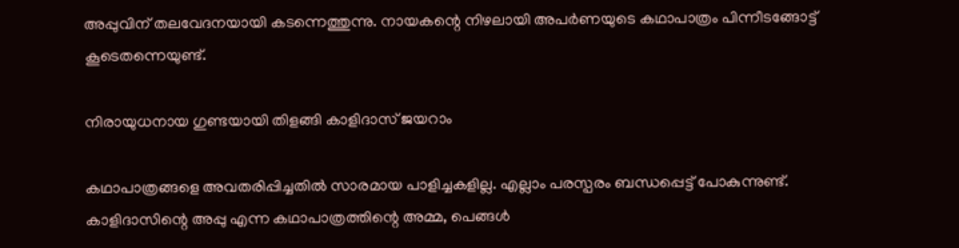അപ്പുവിന് തലവേദനയായി കടന്നെത്തുന്നു. നായകന്റെ നിഴലായി അപര്‍ണയുടെ കഥാപാത്രം പിന്നീടങ്ങോട്ട് കൂടെതന്നെയുണ്ട്.

നിരായുധനായ ഗുണ്ടയായി തിളങ്ങി കാളിദാസ് ജയറാം

കഥാപാത്രങ്ങളെ അവതരിപ്പിച്ചതില്‍ സാരമായ പാളിച്ചകളില്ല. എല്ലാം പരസ്പരം ബന്ധപ്പെട്ട് പോകുന്നുണ്ട്. കാളിദാസിന്റെ അപ്പു എന്ന കഥാപാത്രത്തിന്റെ അമ്മ, പെങ്ങള്‍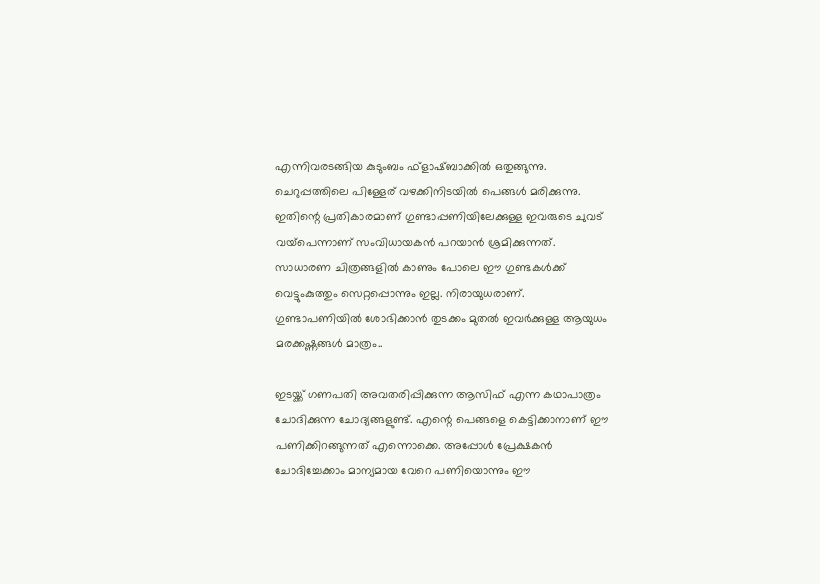എന്നിവരടങ്ങിയ കുടുംബം ഫ്‌ളാഷ്ബാക്കില്‍ ഒതുങ്ങുന്നു. ചെറുപ്പത്തിലെ പിള്ളേര് വഴക്കിനിടയില്‍ പെങ്ങള്‍ മരിക്കുന്നു. ഇതിന്റെ പ്രതികാരമാണ് ഗുണ്ടാപ്പണിയിലേക്കുള്ള ഇവരുടെ ചുവട് വയ്‌പെന്നാണ് സംവിധായകന്‍ പറയാന്‍ ശ്രമിക്കുന്നത്. സാധാരണ ചിത്രങ്ങളില്‍ കാണും പോലെ ഈ ഗുണ്ടകള്‍ക്ക് വെട്ടുംകുത്തും സെറ്റപ്പൊന്നും ഇല്ല. നിരായുധരാണ്. ഗുണ്ടാപണിയില്‍ ശോഭിക്കാന്‍ തുടക്കം മുതല്‍ ഇവര്‍ക്കുള്ള ആയുധം മരക്കഷ്ണങ്ങള്‍ മാത്രം..

ഇടയ്ക്ക് ഗണപതി അവതരിപ്പിക്കുന്ന ആസിഫ് എന്ന കഥാപാത്രം ചോദിക്കുന്ന ചോദ്യങ്ങളുണ്ട്. എന്റെ പെങ്ങളെ കെട്ടിക്കാനാണ് ഈ പണിക്കിറങ്ങുന്നത് എന്നൊക്കെ. അപ്പോള്‍ പ്രേക്ഷകന്‍ ചോദിച്ചേക്കാം മാന്യമായ വേറെ പണിയൊന്നും ഈ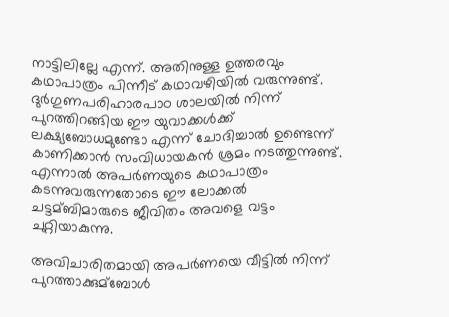നാട്ടിലില്ലേ എന്ന്. അതിനുള്ള ഉത്തരവും കഥാപാത്രം പിന്നീട് കഥാവഴിയില്‍ വരുന്നുണ്ട്. ദുര്‍ഗുണപരിഹാരപാഠ ശാലയില്‍ നിന്ന് പുറത്തിറങ്ങിയ ഈ യുവാക്കള്‍ക്ക് ലക്ഷ്യബോധമുണ്ടോ എന്ന് ചോദിച്ചാല്‍ ഉണ്ടെന്ന് കാണിക്കാന്‍ സംവിധായകന്‍ ശ്രമം നടത്തുന്നുണ്ട്. എന്നാല്‍ അപര്‍ണയുടെ കഥാപാത്രം കടന്നുവരുന്നതോടെ ഈ ലോക്കല്‍ ചട്ടമ്ബിമാരുടെ ജീവിതം അവളെ വട്ടം ചുറ്റിയാകുന്നു.

അവിചാരിതമായി അപര്‍ണയെ വീട്ടില്‍ നിന്ന് പുറത്താക്കുമ്ബോള്‍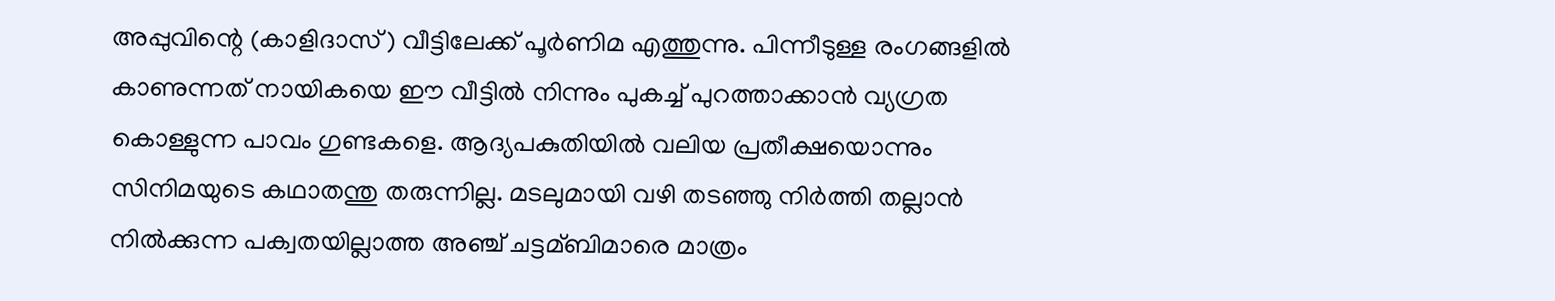അപ്പുവിന്റെ (കാളിദാസ്) വീട്ടിലേക്ക് പൂര്‍ണിമ എത്തുന്നു. പിന്നീടുള്ള രംഗങ്ങളില്‍ കാണുന്നത് നായികയെ ഈ വീട്ടില്‍ നിന്നും പുകച്ച്‌ പുറത്താക്കാന്‍ വ്യഗ്രത കൊള്ളുന്ന പാവം ഗുണ്ടകളെ. ആദ്യപകുതിയില്‍ വലിയ പ്രതീക്ഷയൊന്നും സിനിമയുടെ കഥാതന്തു തരുന്നില്ല. മടലുമായി വഴി തടഞ്ഞു നിര്‍ത്തി തല്ലാന്‍ നില്‍ക്കുന്ന പക്വതയില്ലാത്ത അഞ്ച് ചട്ടമ്ബിമാരെ മാത്രം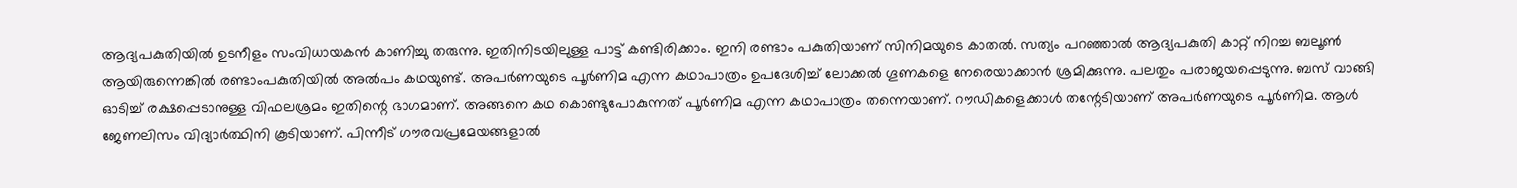ആദ്യപകുതിയില്‍ ഉടനീളം സംവിധായകന്‍ കാണിച്ചു തരുന്നു. ഇതിനിടയിലുള്ള പാട്ട് കണ്ടിരിക്കാം. ഇനി രണ്ടാം പകുതിയാണ് സിനിമയുടെ കാതല്‍. സത്യം പറഞ്ഞാല്‍ ആദ്യപകുതി കാറ്റ് നിറച്ച ബലൂണ്‍ ആയിരുന്നെങ്കില്‍ രണ്ടാംപകുതിയില്‍ അല്‍പം കഥയുണ്ട്. അപര്‍ണയുടെ പൂര്‍ണിമ എന്ന കഥാപാത്രം ഉപദേശിച്ച്‌ ലോക്കല്‍ ഗൂണകളെ നേരെയാക്കാന്‍ ശ്രമിക്കുന്നു. പലതും പരാജയപ്പെടുന്നു. ബസ് വാങ്ങി ഓടിച്ച്‌ രക്ഷപ്പെടാനുള്ള വിഫലശ്രമം ഇതിന്റെ ഭാഗമാണ്. അങ്ങനെ കഥ കൊണ്ടുപോകുന്നത് പൂര്‍ണിമ എന്ന കഥാപാത്രം തന്നെയാണ്. റൗഡികളെക്കാള്‍ തന്റേടിയാണ് അപര്‍ണയുടെ പൂര്‍ണിമ. ആള്‍ ജേണലിസം വിദ്യാര്‍ത്ഥിനി കൂടിയാണ്. പിന്നീട് ഗൗരവപ്രമേയങ്ങളാല്‍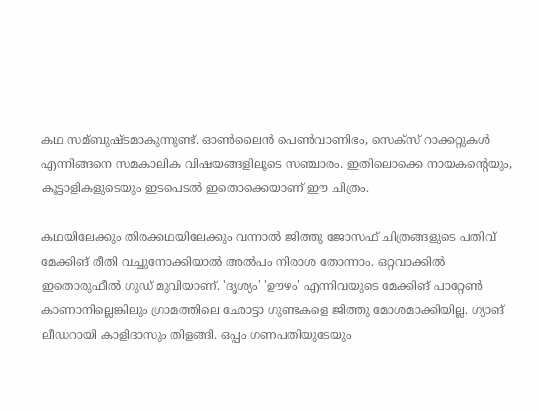കഥ സമ്ബുഷ്ടമാകുന്നുണ്ട്. ഓണ്‍ലൈന്‍ പെണ്‍വാണിഭം, സെക്സ് റാക്കറ്റുകള്‍ എന്നിങ്ങനെ സമകാലിക വിഷയങ്ങളിലൂടെ സഞ്ചാരം. ഇതിലൊക്കെ നായകന്റെയും, കൂട്ടാളികളുടെയും ഇടപെടല്‍ ഇതൊക്കെയാണ് ഈ ചിത്രം.

കഥയിലേക്കും തിരക്കഥയിലേക്കും വന്നാല്‍ ജിത്തു ജോസഫ് ചിത്രങ്ങളുടെ പതിവ് മേക്കിങ് രീതി വച്ചുനോക്കിയാല്‍ അല്‍പം നിരാശ തോന്നാം. ഒറ്റവാക്കില്‍ ഇതൊരുഫീല്‍ ഗുഡ് മുവിയാണ്. 'ദൃശ്യം' 'ഊഴം' എന്നിവയുടെ മേക്കിങ് പാറ്റേണ്‍ കാണാനില്ലെങ്കിലും ഗ്രാമത്തിലെ ഛോട്ടാ ഗുണ്ടകളെ ജിത്തു മോശമാക്കിയില്ല. ഗ്യാങ് ലീഡറായി കാളിദാസും തിളങ്ങി. ഒപ്പം ഗണപതിയുടേയും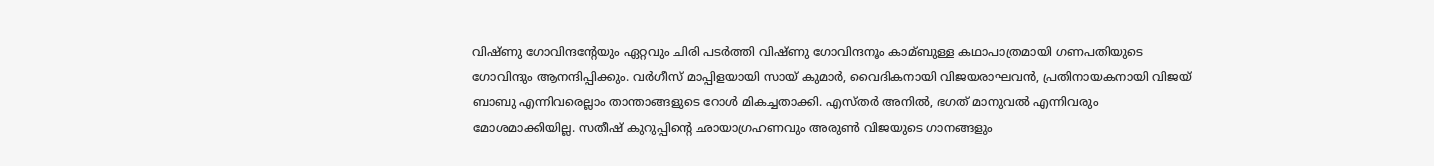വിഷ്ണു ഗോവിന്ദന്റേയും ഏറ്റവും ചിരി പടര്‍ത്തി വിഷ്ണു ഗോവിന്ദനൂം കാമ്ബുള്ള കഥാപാത്രമായി ഗണപതിയുടെ ഗോവിന്ദും ആനന്ദിപ്പിക്കും. വര്‍ഗീസ് മാപ്പിളയായി സായ് കുമാര്‍, വൈദികനായി വിജയരാഘവന്‍, പ്രതിനായകനായി വിജയ് ബാബു എന്നിവരെല്ലാം താന്താങ്ങളുടെ റോള്‍ മികച്ചതാക്കി. എസ്തര്‍ അനില്‍, ഭഗത് മാനുവല്‍ എന്നിവരും മോശമാക്കിയില്ല. സതീഷ് കുറുപ്പിന്റെ ഛായാഗ്രഹണവും അരുണ്‍ വിജയുടെ ഗാനങ്ങളും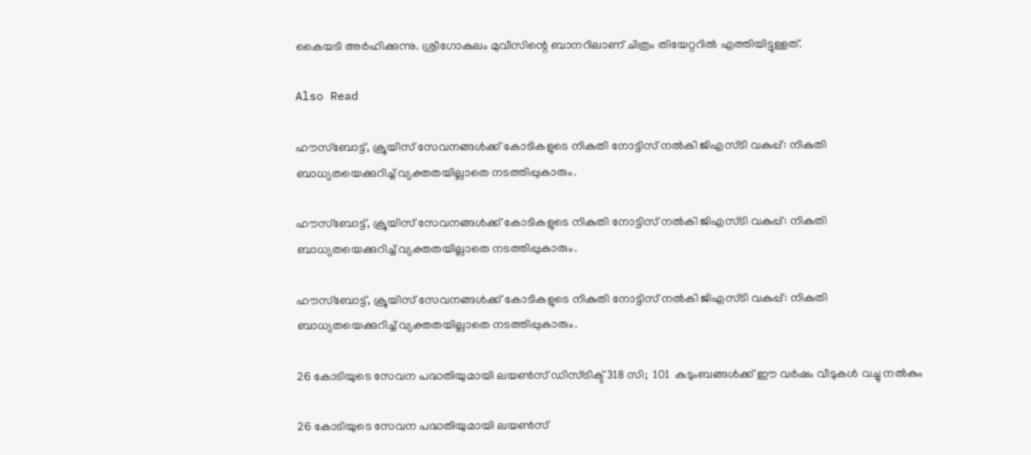കൈയടി അര്‍ഹിക്കുന്നു. ശ്രീഗോകുലം മുവീസിന്റെ ബാനറിലാണ് ചിത്രം തിയേറ്ററില്‍ എത്തിയിട്ടുള്ളത്.

Also Read

ഹൗസ്‌ബോട്ട്, ക്രൂയിസ് സേവനങ്ങൾക്ക് കോടികളുടെ നികുതി നോട്ടിസ് നൽകി ജിഎസ്ടി വകുപ്പ്: നികുതി ബാധ്യതയെക്കുറിച്ച് വ്യക്തതയില്ലാതെ നടത്തിപ്പുകാരും.

ഹൗസ്‌ബോട്ട്, ക്രൂയിസ് സേവനങ്ങൾക്ക് കോടികളുടെ നികുതി നോട്ടിസ് നൽകി ജിഎസ്ടി വകുപ്പ്: നികുതി ബാധ്യതയെക്കുറിച്ച് വ്യക്തതയില്ലാതെ നടത്തിപ്പുകാരും.

ഹൗസ്‌ബോട്ട്, ക്രൂയിസ് സേവനങ്ങൾക്ക് കോടികളുടെ നികുതി നോട്ടിസ് നൽകി ജിഎസ്ടി വകുപ്പ്: നികുതി ബാധ്യതയെക്കുറിച്ച് വ്യക്തതയില്ലാതെ നടത്തിപ്പുകാരും.

26 കോടിയുടെ സേവന പദ്ധതിയുമായി ലയൺസ് ഡിസ്ട്രിക്ട് 318 സി;  101  കുടുംബങ്ങൾക്ക് ഈ വർഷം വീടുകൾ വച്ചു നൽകും

26 കോടിയുടെ സേവന പദ്ധതിയുമായി ലയൺസ്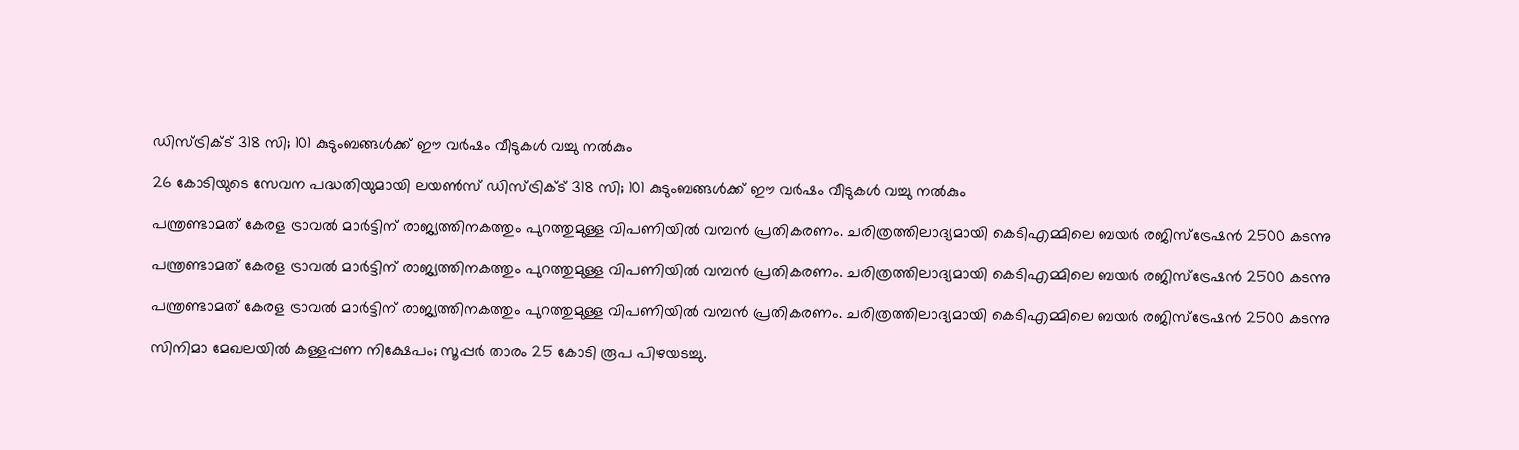ഡിസ്ട്രിക്ട് 318 സി; 101 കുടുംബങ്ങൾക്ക് ഈ വർഷം വീടുകൾ വച്ചു നൽകും

26 കോടിയുടെ സേവന പദ്ധതിയുമായി ലയൺസ് ഡിസ്ട്രിക്ട് 318 സി; 101 കുടുംബങ്ങൾക്ക് ഈ വർഷം വീടുകൾ വച്ചു നൽകും

പന്ത്രണ്ടാമത് കേരള ട്രാവല്‍ മാര്‍ട്ടിന് രാജ്യത്തിനകത്തും പുറത്തുമുള്ള വിപണിയില്‍ വമ്പന്‍ പ്രതികരണം. ചരിത്രത്തിലാദ്യമായി കെടിഎമ്മിലെ ബയര്‍ രജിസ്ട്രേഷന്‍ 2500 കടന്നു

പന്ത്രണ്ടാമത് കേരള ട്രാവല്‍ മാര്‍ട്ടിന് രാജ്യത്തിനകത്തും പുറത്തുമുള്ള വിപണിയില്‍ വമ്പന്‍ പ്രതികരണം. ചരിത്രത്തിലാദ്യമായി കെടിഎമ്മിലെ ബയര്‍ രജിസ്ട്രേഷന്‍ 2500 കടന്നു

പന്ത്രണ്ടാമത് കേരള ട്രാവല്‍ മാര്‍ട്ടിന് രാജ്യത്തിനകത്തും പുറത്തുമുള്ള വിപണിയില്‍ വമ്പന്‍ പ്രതികരണം. ചരിത്രത്തിലാദ്യമായി കെടിഎമ്മിലെ ബയര്‍ രജിസ്ട്രേഷന്‍ 2500 കടന്നു

സിനിമാ മേഖലയില്‍ കള്ളപ്പണ നിക്ഷേപം; സൂപ്പര്‍ താരം 25 കോടി രൂപ പിഴയടച്ചു.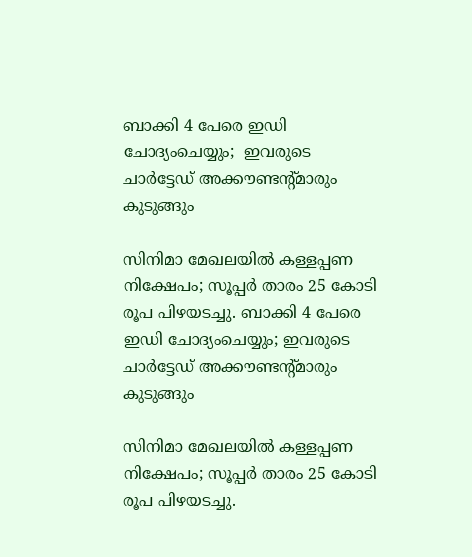ബാക്കി 4 പേരെ ഇഡി ചോദ്യംചെയ്യും;  ഇവരുടെ ചാര്‍ട്ടേഡ് അക്കൗണ്ടന്റ്മാരും കുടുങ്ങും

സിനിമാ മേഖലയില്‍ കള്ളപ്പണ നിക്ഷേപം; സൂപ്പര്‍ താരം 25 കോടി രൂപ പിഴയടച്ചു. ബാക്കി 4 പേരെ ഇഡി ചോദ്യംചെയ്യും; ഇവരുടെ ചാര്‍ട്ടേഡ് അക്കൗണ്ടന്റ്മാരും കുടുങ്ങും

സിനിമാ മേഖലയില്‍ കള്ളപ്പണ നിക്ഷേപം; സൂപ്പര്‍ താരം 25 കോടി രൂപ പിഴയടച്ചു.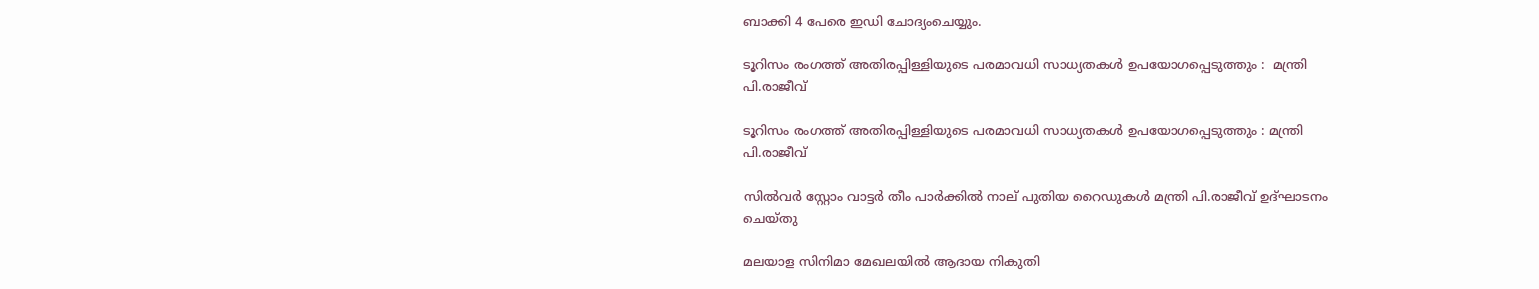ബാക്കി 4 പേരെ ഇഡി ചോദ്യംചെയ്യും.

ടൂറിസം രംഗത്ത് അതിരപ്പിള്ളിയുടെ പരമാവധി സാധ്യതകള്‍ ഉപയോഗപ്പെടുത്തും :  മന്ത്രി പി.രാജീവ്

ടൂറിസം രംഗത്ത് അതിരപ്പിള്ളിയുടെ പരമാവധി സാധ്യതകള്‍ ഉപയോഗപ്പെടുത്തും : മന്ത്രി പി.രാജീവ്

സില്‍വര്‍ സ്റ്റോം വാട്ടര്‍ തീം പാര്‍ക്കില്‍ നാല് പുതിയ റൈഡുകള്‍ മന്ത്രി പി.രാജീവ് ഉദ്ഘാടനം ചെയ്തു

മലയാള സിനിമാ മേഖലയിൽ ആദായ നികുതി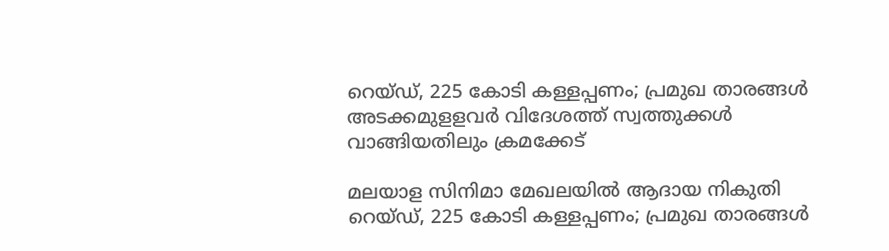റെയ്ഡ്, 225 കോടി കള്ളപ്പണം; പ്രമുഖ താരങ്ങൾ അടക്കമുളളവർ വിദേശത്ത് സ്വത്തുക്കൾ വാങ്ങിയതിലും ക്രമക്കേട്

മലയാള സിനിമാ മേഖലയിൽ ആദായ നികുതി റെയ്ഡ്, 225 കോടി കള്ളപ്പണം; പ്രമുഖ താരങ്ങൾ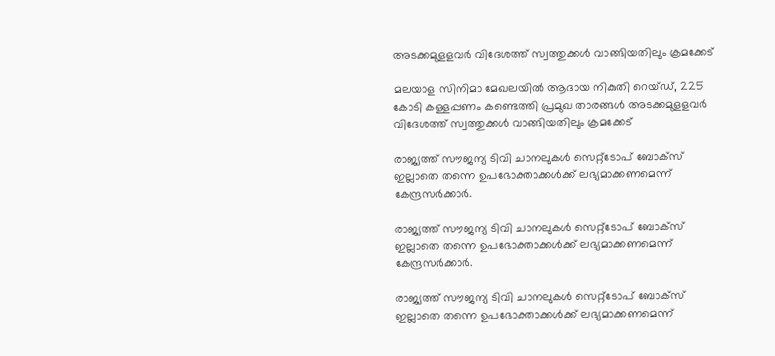അടക്കമുളളവർ വിദേശത്ത് സ്വത്തുക്കൾ വാങ്ങിയതിലും ക്രമക്കേട്

മലയാള സിനിമാ മേഖലയിൽ ആദായ നികുതി റെയ്ഡ്, 225 കോടി കള്ളപ്പണം കണ്ടെത്തി പ്രമുഖ താരങ്ങൾ അടക്കമുളളവർ വിദേശത്ത് സ്വത്തുക്കൾ വാങ്ങിയതിലും ക്രമക്കേട്

രാജ്യത്ത് സൗജന്യ ടിവി ചാനലുകള്‍ സെറ്റ്ടോപ് ബോക്സ് ഇല്ലാതെ തന്നെ ഉപഭോക്താക്കള്‍ക്ക് ലഭ്യമാക്കണമെന്ന് കേന്ദ്രസര്‍ക്കാര്‍.

രാജ്യത്ത് സൗജന്യ ടിവി ചാനലുകള്‍ സെറ്റ്ടോപ് ബോക്സ് ഇല്ലാതെ തന്നെ ഉപഭോക്താക്കള്‍ക്ക് ലഭ്യമാക്കണമെന്ന് കേന്ദ്രസര്‍ക്കാര്‍.

രാജ്യത്ത് സൗജന്യ ടിവി ചാനലുകള്‍ സെറ്റ്ടോപ് ബോക്സ് ഇല്ലാതെ തന്നെ ഉപഭോക്താക്കള്‍ക്ക് ലഭ്യമാക്കണമെന്ന്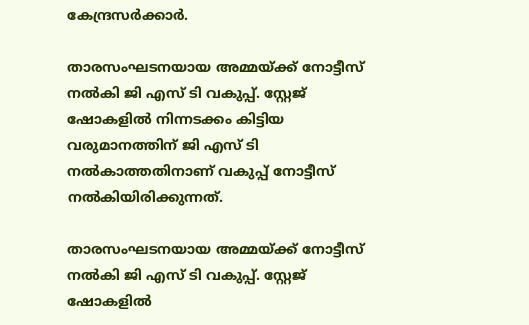കേന്ദ്രസര്‍ക്കാര്‍.

താരസംഘടനയായ അമ്മയ്ക്ക് നോട്ടീസ് നൽകി ജി എസ് ടി വകുപ്പ്. സ്റ്റേജ് ഷോകളിൽ നിന്നടക്കം കിട്ടിയ വരുമാനത്തിന് ജി എസ് ടി നൽകാത്തതിനാണ് വകുപ്പ് നോട്ടീസ് നൽകിയിരിക്കുന്നത്.

താരസംഘടനയായ അമ്മയ്ക്ക് നോട്ടീസ് നൽകി ജി എസ് ടി വകുപ്പ്. സ്റ്റേജ് ഷോകളിൽ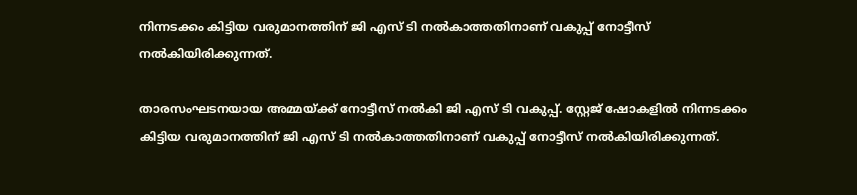നിന്നടക്കം കിട്ടിയ വരുമാനത്തിന് ജി എസ് ടി നൽകാത്തതിനാണ് വകുപ്പ് നോട്ടീസ് നൽകിയിരിക്കുന്നത്.

താരസംഘടനയായ അമ്മയ്ക്ക് നോട്ടീസ് നൽകി ജി എസ് ടി വകുപ്പ്. സ്റ്റേജ് ഷോകളിൽ നിന്നടക്കം കിട്ടിയ വരുമാനത്തിന് ജി എസ് ടി നൽകാത്തതിനാണ് വകുപ്പ് നോട്ടീസ് നൽകിയിരിക്കുന്നത്.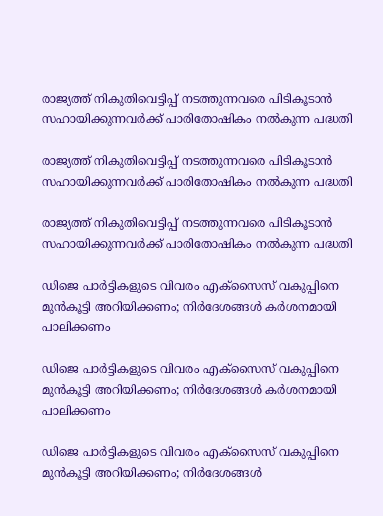രാജ്യത്ത് നികുതിവെട്ടിപ്പ് നടത്തുന്നവരെ പിടികൂടാൻ സഹായിക്കുന്നവർക്ക് പാരിതോഷികം നൽകുന്ന പദ്ധതി

രാജ്യത്ത് നികുതിവെട്ടിപ്പ് നടത്തുന്നവരെ പിടികൂടാൻ സഹായിക്കുന്നവർക്ക് പാരിതോഷികം നൽകുന്ന പദ്ധതി

രാജ്യത്ത് നികുതിവെട്ടിപ്പ് നടത്തുന്നവരെ പിടികൂടാൻ സഹായിക്കുന്നവർക്ക് പാരിതോഷികം നൽകുന്ന പദ്ധതി

ഡിജെ പാര്‍ട്ടികളുടെ വിവരം എക്‌സൈസ് വകുപ്പിനെ മുന്‍കൂട്ടി അറിയിക്കണം; നിര്‍ദേശങ്ങള്‍ കര്‍ശനമായി പാലിക്കണം

ഡിജെ പാര്‍ട്ടികളുടെ വിവരം എക്‌സൈസ് വകുപ്പിനെ മുന്‍കൂട്ടി അറിയിക്കണം; നിര്‍ദേശങ്ങള്‍ കര്‍ശനമായി പാലിക്കണം

ഡിജെ പാര്‍ട്ടികളുടെ വിവരം എക്‌സൈസ് വകുപ്പിനെ മുന്‍കൂട്ടി അറിയിക്കണം; നിര്‍ദേശങ്ങള്‍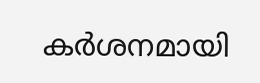കര്‍ശനമായി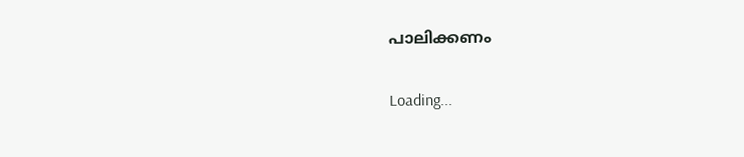പാലിക്കണം

Loading...